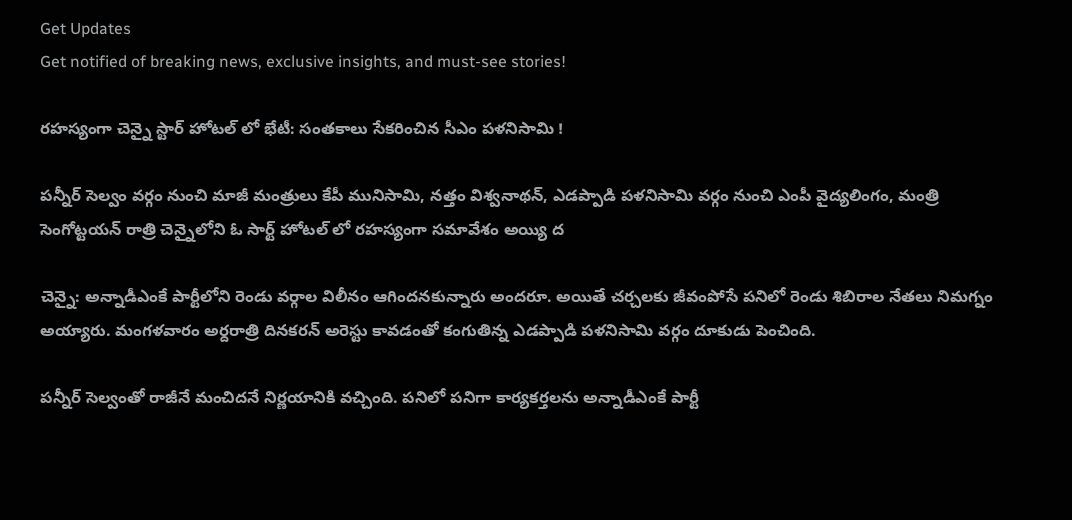Get Updates
Get notified of breaking news, exclusive insights, and must-see stories!

రహస్యంగా చెన్నై స్టార్ హోటల్ లో భేటీ: సంతకాలు సేకరించిన సీఎం పళనిసామి !

పన్నీర్ సెల్వం వర్గం నుంచి మాజీ మంత్రులు కేపీ మునిసామి, నత్తం విశ్వనాథన్, ఎడప్పాడి పళనిసామి వర్గం నుంచి ఎంపీ వైద్యలింగం, మంత్రి సెంగోట్టయన్ రాత్రి చెన్నైలోని ఓ సార్ట్ హోటల్ లో రహస్యంగా సమావేశం అయ్యి ద

చెన్నై: అన్నాడీఎంకే పార్టీలోని రెండు వర్గాల విలీనం ఆగిందనకున్నారు అందరూ. అయితే చర్చలకు జీవంపోసే పనిలో రెండు శిబిరాల నేతలు నిమగ్నం అయ్యారు. మంగళవారం అర్దరాత్రి దినకరన్ అరెస్టు కావడంతో కంగుతిన్న ఎడప్పాడి పళనిసామి వర్గం దూకుడు పెంచింది.

పన్నీర్ సెల్వంతో రాజీనే మంచిదనే నిర్ణయానికి వచ్చింది. పనిలో పనిగా కార్యకర్తలను అన్నాడీఎంకే పార్టీ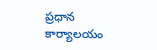ప్రధాన కార్యాలయం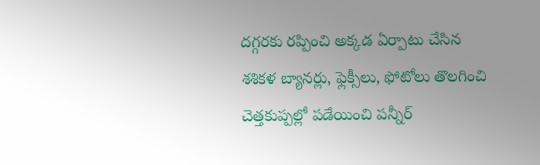దగ్గరకు రప్పించి అక్కడ ఏర్పాటు చేసిన శశికళ బ్యానర్లు, ఫ్లెక్సీలు, ఫోటోలు తొలగించి చెత్తకుప్పల్లో పడేయించి పన్నీర్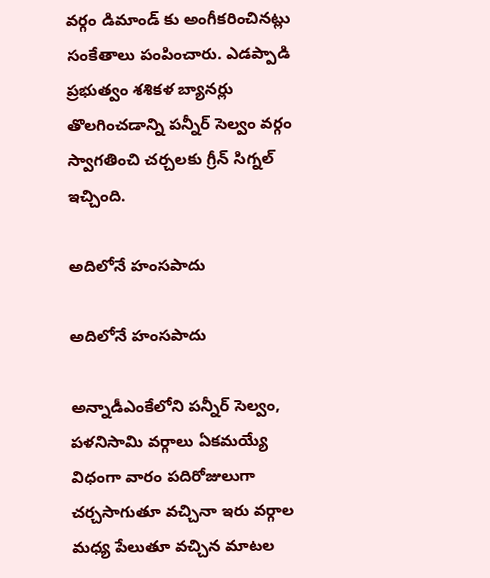వర్గం డిమాండ్ కు అంగీకరించినట్లు సంకేతాలు పంపించారు. ఎడప్పాడి ప్రభుత్వం శశికళ బ్యానర్లు తొలగించడాన్ని పన్నీర్ సెల్వం వర్గం స్వాగతించి చర్చలకు గ్రీన్ సిగ్నల్ ఇచ్చింది.

అదిలోనే హంసపాదు

అదిలోనే హంసపాదు

అన్నాడీఎంకేలోని పన్నీర్ సెల్వం, పళనిసామి వర్గాలు ఏకమయ్యే విధంగా వారం పదిరోజులుగా చర్చసాగుతూ వచ్చినా ఇరు వర్గాల మధ్య పేలుతూ వచ్చిన మాటల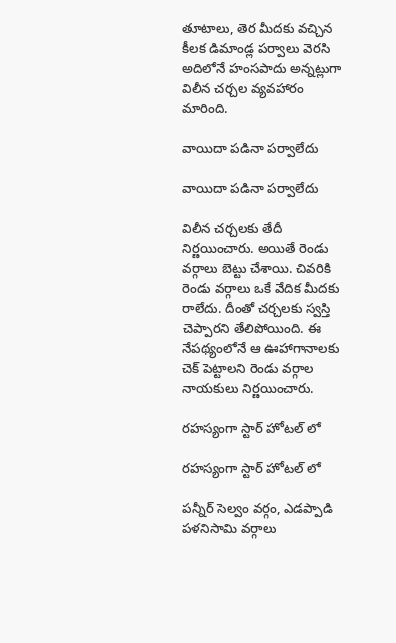తూటాలు, తెర మీదకు వచ్చిన కీలక డిమాండ్ల పర్వాలు వెరసి అదిలోనే హంసపాదు అన్నట్లుగా విలీన చర్చల వ్యవహారం మారింది.

వాయిదా పడినా పర్వాలేదు

వాయిదా పడినా పర్వాలేదు

విలీన చర్చలకు తేదీ నిర్ణయించారు. అయితే రెండు వర్గాలు బెట్టు చేశాయి. చివరికి రెండు వర్గాలు ఒకే వేదిక మీదకు రాలేదు. దీంతో చర్చలకు స్వస్తి చెప్పారని తేలిపోయింది. ఈ నేపథ్యంలోనే ఆ ఊహాగానాలకు చెక్ పెట్టాలని రెండు వర్గాల నాయకులు నిర్ణయించారు.

రహస్యంగా స్టార్ హోటల్ లో

రహస్యంగా స్టార్ హోటల్ లో

పన్నీర్ సెల్వం వర్గం, ఎడప్పాడి పళనిసామి వర్గాలు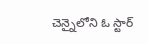చెన్నైలోని ఓ స్టార్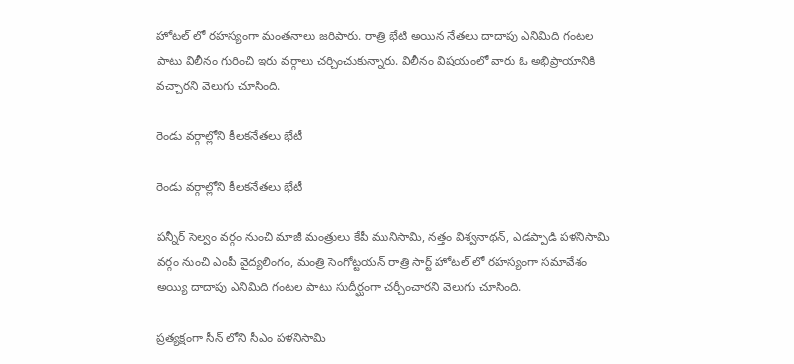హోటల్ లో రహస్యంగా మంతనాలు జరిపారు. రాత్రి భేటి అయిన నేతలు దాదాపు ఎనిమిది గంటల పాటు విలీనం గురించి ఇరు వర్గాలు చర్చించుకున్నారు. విలీనం విషయంలో వారు ఓ అభిప్రాయానికి వచ్చారని వెలుగు చూసింది.

రెండు వర్గాల్లోని కీలకనేతలు భేటీ

రెండు వర్గాల్లోని కీలకనేతలు భేటీ

పన్నీర్ సెల్వం వర్గం నుంచి మాజీ మంత్రులు కేపీ మునిసామి, నత్తం విశ్వనాథన్, ఎడప్పాడి పళనిసామి వర్గం నుంచి ఎంపీ వైద్యలింగం, మంత్రి సెంగోట్టయన్ రాత్రి సార్ట్ హోటల్ లో రహస్యంగా సమావేశం అయ్యి దాదాపు ఎనిమిది గంటల పాటు సుదీర్ఘంగా చర్చీంచారని వెలుగు చూసింది.

ప్రత్యక్షంగా సీన్ లోని సీఎం పళనిసామి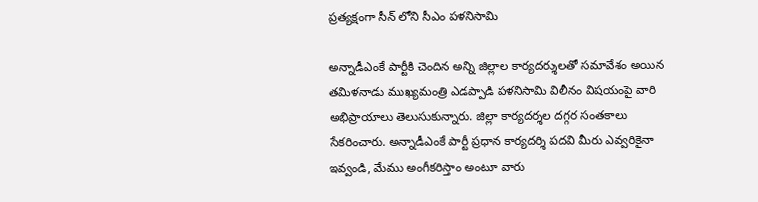ప్రత్యక్షంగా సీన్ లోని సీఎం పళనిసామి

అన్నాడీఎంకే పార్టీకి చెందిన అన్ని జిల్లాల కార్యదర్శులతో సమావేశం అయిన తమిళనాడు ముఖ్యమంత్రి ఎడప్పాడి పళనిసామి విలీనం విషయంపై వారి అభిప్రాయాలు తెలుసుకున్నారు. జిల్లా కార్యదర్శల దగ్గర సంతకాలు సేకరించారు. అన్నాడీఎంకే పార్టీ ప్రధాన కార్యదర్శి పదవి మీరు ఎవ్వరికైనా ఇవ్వండి, మేము అంగీకరిస్తాం అంటూ వారు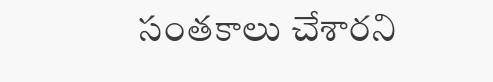సంతకాలు చేశారని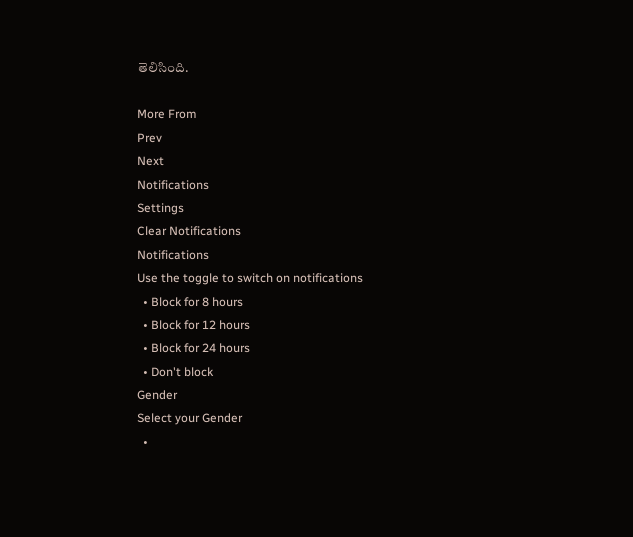తెలిసింది.

More From
Prev
Next
Notifications
Settings
Clear Notifications
Notifications
Use the toggle to switch on notifications
  • Block for 8 hours
  • Block for 12 hours
  • Block for 24 hours
  • Don't block
Gender
Select your Gender
  •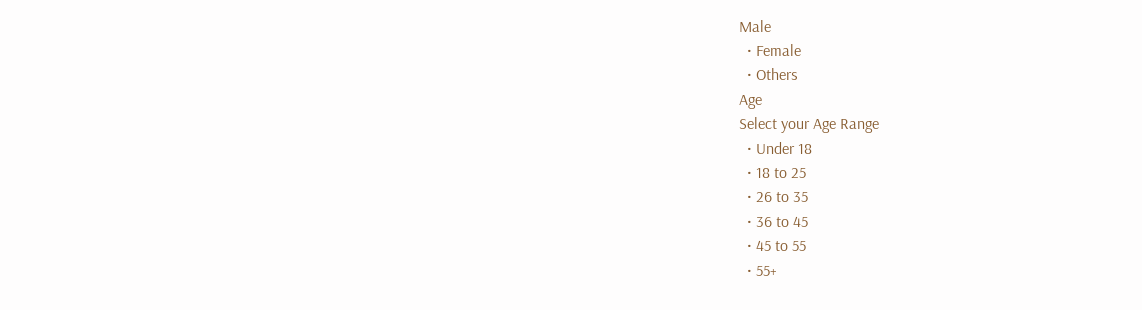Male
  • Female
  • Others
Age
Select your Age Range
  • Under 18
  • 18 to 25
  • 26 to 35
  • 36 to 45
  • 45 to 55
  • 55+